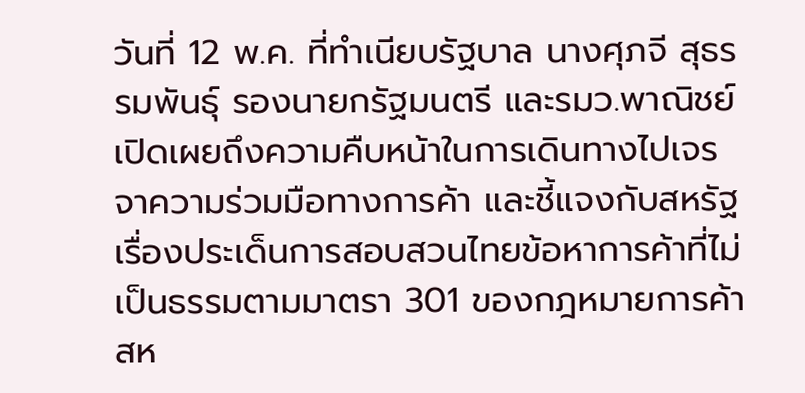วันที่ 12 พ.ค. ที่ทำเนียบรัฐบาล นางศุภจี สุธรรมพันธุ์ รองนายกรัฐมนตรี และรมว.พาณิชย์ เปิดเผยถึงความคืบหน้าในการเดินทางไปเจรจาความร่วมมือทางการค้า และชี้แจงกับสหรัฐเรื่องประเด็นการสอบสวนไทยข้อหาการค้าที่ไม่เป็นธรรมตามมาตรา 301 ของกฎหมายการค้าสห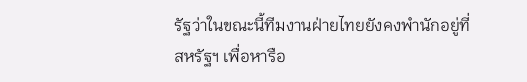รัฐว่าในขณะนี้ทีมงานฝ่ายไทยยังคงพำนักอยู่ที่สหรัฐฯ เพื่อหารือ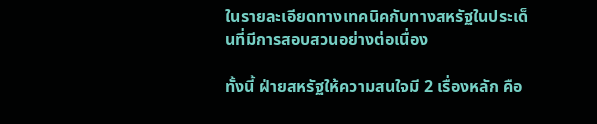ในรายละเอียดทางเทคนิคกับทางสหรัฐในประเด็นที่มีการสอบสวนอย่างต่อเนื่อง

ทั้งนี้ ฝ่ายสหรัฐให้ความสนใจมี 2 เรื่องหลัก คือ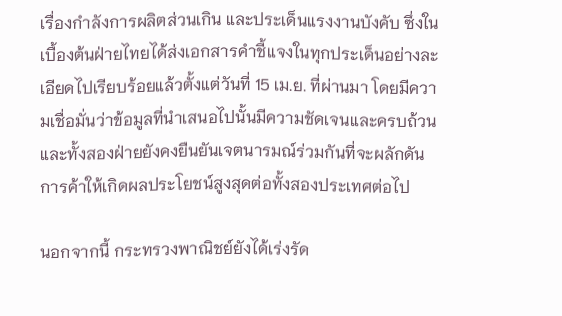เรื่องกำลังการผลิตส่วนเกิน และประเด็นแรงงานบังคับ ซึ่งในเบื้องต้นฝ่ายไทยได้ส่งเอกสารคำชี้แจงในทุกประเด็นอย่างละเอียดไปเรียบร้อยแล้วตั้งแต่วันที่ 15 เม.ย. ที่ผ่านมา โดยมีความเชื่อมั่นว่าข้อมูลที่นำเสนอไปนั้นมีความชัดเจนและครบถ้วน และทั้งสองฝ่ายยังคงยืนยันเจตนารมณ์ร่วมกันที่จะผลักดันการค้าให้เกิดผลประโยชน์สูงสุดต่อทั้งสองประเทศต่อไป

นอกจากนี้ กระทรวงพาณิชย์ยังได้เร่งรัด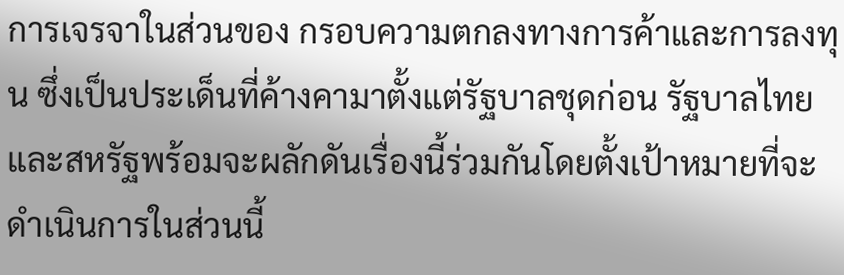การเจรจาในส่วนของ กรอบความตกลงทางการค้าและการลงทุน ซึ่งเป็นประเด็นที่ค้างคามาตั้งแต่รัฐบาลชุดก่อน รัฐบาลไทยและสหรัฐพร้อมจะผลักดันเรื่องนี้ร่วมกันโดยตั้งเป้าหมายที่จะดำเนินการในส่วนนี้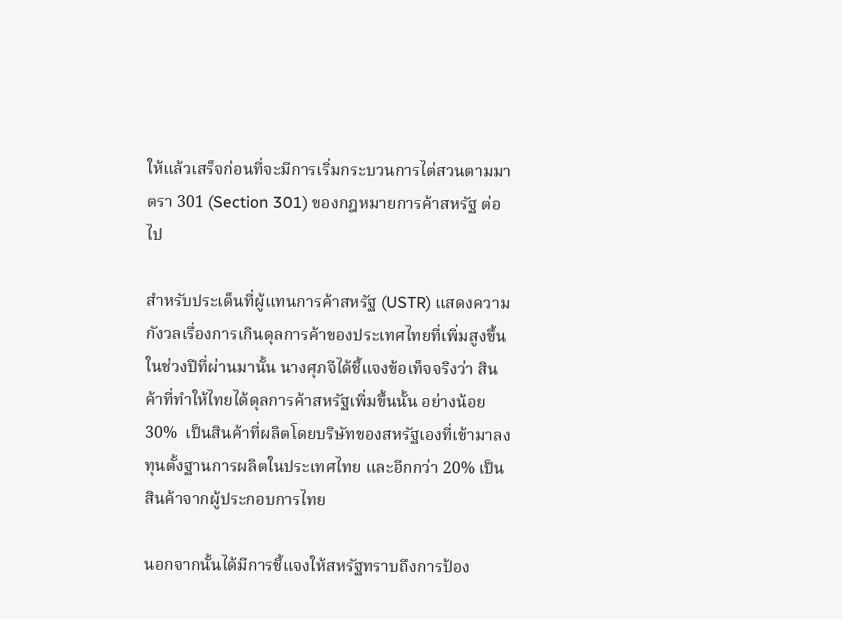ให้แล้วเสร็จก่อนที่จะมีการเริ่มกระบวนการไต่สวนตามมาตรา 301 (Section 301) ของกฎหมายการค้าสหรัฐ ต่อไป

สำหรับประเด็นที่ผู้แทนการค้าสหรัฐ (USTR) แสดงความกังวลเรื่องการเกินดุลการค้าของประเทศไทยที่เพิ่มสูงขึ้นในช่วงปีที่ผ่านมานั้น นางศุภจีได้ชี้แจงข้อเท็จจริงว่า สินค้าที่ทำให้ไทยได้ดุลการค้าสหรัฐเพิ่มขึ้นนั้น อย่างน้อย 30%  เป็นสินค้าที่ผลิตโดยบริษัทของสหรัฐเองที่เข้ามาลงทุนตั้งฐานการผลิตในประเทศไทย และอีกกว่า 20% เป็นสินค้าจากผู้ประกอบการไทย

นอกจากนั้นได้มีการชี้แจงให้สหรัฐทราบถึงการป้อง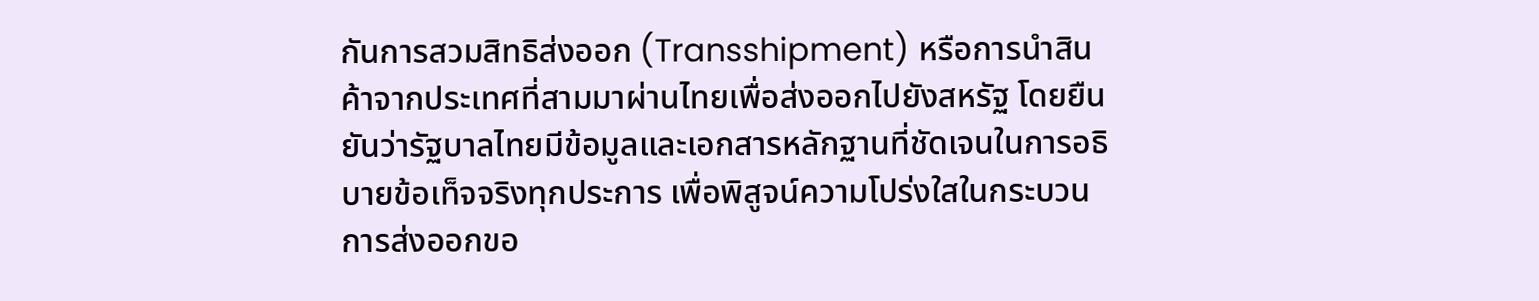กันการสวมสิทธิส่งออก (Transshipment) หรือการนำสินค้าจากประเทศที่สามมาผ่านไทยเพื่อส่งออกไปยังสหรัฐ โดยยืนยันว่ารัฐบาลไทยมีข้อมูลและเอกสารหลักฐานที่ชัดเจนในการอธิบายข้อเท็จจริงทุกประการ เพื่อพิสูจน์ความโปร่งใสในกระบวนการส่งออกขอ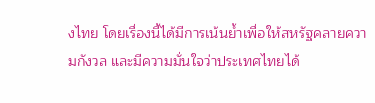งไทย โดยเรื่องนี้ได้มีการเน้นย้ำเพื่อให้สหรัฐคลายความกังวล และมีความมั่นใจว่าประเทศไทยได้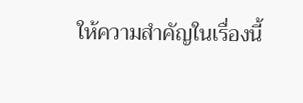ให้ความสำคัญในเรื่องนี้